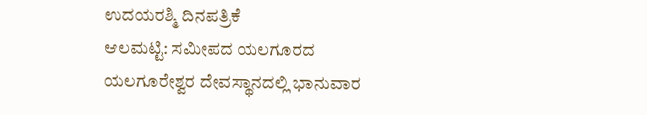ಉದಯರಶ್ಮಿ ದಿನಪತ್ರಿಕೆ
ಆಲಮಟ್ಟಿ: ಸಮೀಪದ ಯಲಗೂರದ ಯಲಗೂರೇಶ್ವರ ದೇವಸ್ಥಾನದಲ್ಲಿ ಭಾನುವಾರ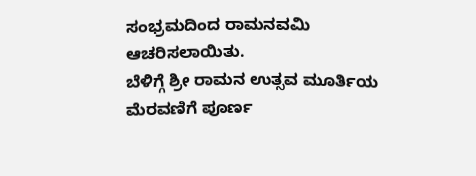ಸಂಭ್ರಮದಿಂದ ರಾಮನವಮಿ ಆಚರಿಸಲಾಯಿತು.
ಬೆಳಿಗ್ಗೆ ಶ್ರೀ ರಾಮನ ಉತ್ಸವ ಮೂರ್ತಿಯ ಮೆರವಣಿಗೆ ಪೂರ್ಣ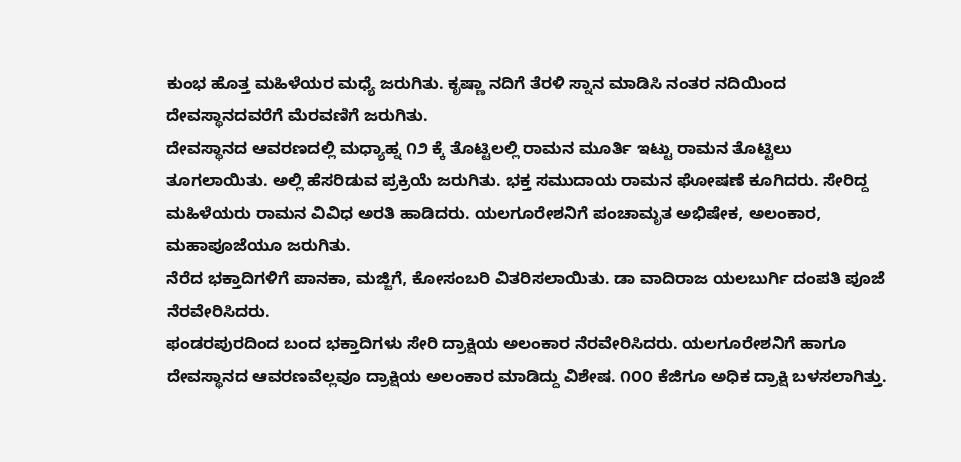ಕುಂಭ ಹೊತ್ತ ಮಹಿಳೆಯರ ಮಧ್ಯೆ ಜರುಗಿತು. ಕೃಷ್ಣಾ ನದಿಗೆ ತೆರಳಿ ಸ್ನಾನ ಮಾಡಿಸಿ ನಂತರ ನದಿಯಿಂದ ದೇವಸ್ಥಾನದವರೆಗೆ ಮೆರವಣಿಗೆ ಜರುಗಿತು.
ದೇವಸ್ಥಾನದ ಆವರಣದಲ್ಲಿ ಮಧ್ಯಾಹ್ನ ೧೨ ಕ್ಕೆ ತೊಟ್ಟಿಲಲ್ಲಿ ರಾಮನ ಮೂರ್ತಿ ಇಟ್ಟು ರಾಮನ ತೊಟ್ಟಿಲು ತೂಗಲಾಯಿತು. ಅಲ್ಲಿ ಹೆಸರಿಡುವ ಪ್ರಕ್ರಿಯೆ ಜರುಗಿತು. ಭಕ್ತ ಸಮುದಾಯ ರಾಮನ ಘೋಷಣೆ ಕೂಗಿದರು. ಸೇರಿದ್ದ ಮಹಿಳೆಯರು ರಾಮನ ವಿವಿಧ ಅರತಿ ಹಾಡಿದರು. ಯಲಗೂರೇಶನಿಗೆ ಪಂಚಾಮೃತ ಅಭಿಷೇಕ, ಅಲಂಕಾರ, ಮಹಾಪೂಜೆಯೂ ಜರುಗಿತು.
ನೆರೆದ ಭಕ್ತಾದಿಗಳಿಗೆ ಪಾನಕಾ, ಮಜ್ಜಿಗೆ, ಕೋಸಂಬರಿ ವಿತರಿಸಲಾಯಿತು. ಡಾ ವಾದಿರಾಜ ಯಲಬುರ್ಗಿ ದಂಪತಿ ಪೂಜೆ ನೆರವೇರಿಸಿದರು.
ಫಂಡರಪುರದಿಂದ ಬಂದ ಭಕ್ತಾದಿಗಳು ಸೇರಿ ದ್ರಾಕ್ಷಿಯ ಅಲಂಕಾರ ನೆರವೇರಿಸಿದರು. ಯಲಗೂರೇಶನಿಗೆ ಹಾಗೂ ದೇವಸ್ಥಾನದ ಆವರಣವೆಲ್ಲವೂ ದ್ರಾಕ್ಷಿಯ ಅಲಂಕಾರ ಮಾಡಿದ್ದು ವಿಶೇಷ. ೧೦೦ ಕೆಜಿಗೂ ಅಧಿಕ ದ್ರಾಕ್ಷಿ ಬಳಸಲಾಗಿತ್ತು.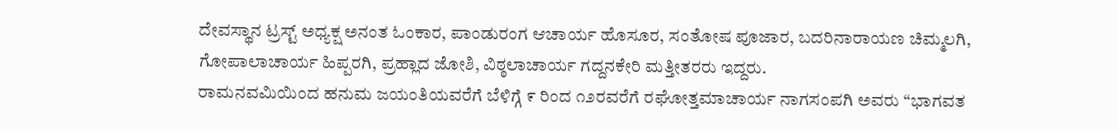ದೇವಸ್ಥಾನ ಟ್ರಸ್ಟ್ ಅಧ್ಯಕ್ಷ ಅನಂತ ಓಂಕಾರ, ಪಾಂಡುರಂಗ ಆಚಾರ್ಯ ಹೊಸೂರ, ಸಂತೋಷ ಪೂಜಾರ, ಬದರಿನಾರಾಯಣ ಚಿಮ್ಮಲಗಿ, ಗೋಪಾಲಾಚಾರ್ಯ ಹಿಪ್ಪರಗಿ, ಪ್ರಹ್ಲಾದ ಜೋಶಿ, ವಿಠ್ಠಲಾಚಾರ್ಯ ಗದ್ದನಕೇರಿ ಮತ್ತೀತರರು ಇದ್ದರು.
ರಾಮನವಮಿಯಿಂದ ಹನುಮ ಜಯಂತಿಯವರೆಗೆ ಬೆಳಿಗ್ಗೆ ೯ ರಿಂದ ೧೨ರವರೆಗೆ ರಘೋತ್ತಮಾಚಾರ್ಯ ನಾಗಸಂಪಗಿ ಅವರು “ಭಾಗವತ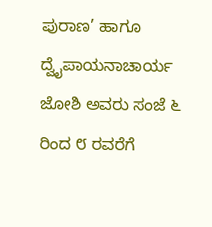ಪುರಾಣ’ ಹಾಗೂ ದ್ವೈಪಾಯನಾಚಾರ್ಯ ಜೋಶಿ ಅವರು ಸಂಜೆ ೬ ರಿಂದ ೮ ರವರೆಗೆ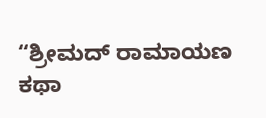“ಶ್ರೀಮದ್ ರಾಮಾಯಣ ಕಥಾ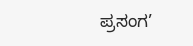ಪ್ರಸಂಗ’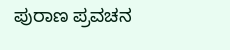ಪುರಾಣ ಪ್ರವಚನ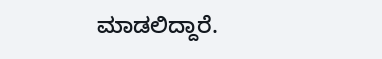ಮಾಡಲಿದ್ದಾರೆ.